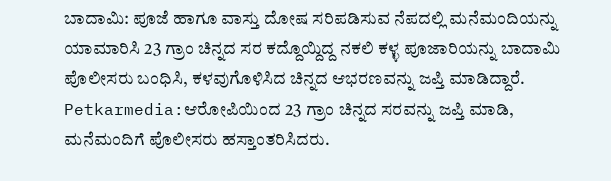ಬಾದಾಮಿ: ಪೂಜೆ ಹಾಗೂ ವಾಸ್ತು ದೋಷ ಸರಿಪಡಿಸುವ ನೆಪದಲ್ಲಿ ಮನೆಮಂದಿಯನ್ನು ಯಾಮಾರಿಸಿ 23 ಗ್ರಾಂ ಚಿನ್ನದ ಸರ ಕದ್ದೊಯ್ದಿದ್ದ ನಕಲಿ ಕಳ್ಳ ಪೂಜಾರಿಯನ್ನು ಬಾದಾಮಿ ಪೊಲೀಸರು ಬಂಧಿಸಿ, ಕಳವುಗೊಳಿಸಿದ ಚಿನ್ನದ ಆಭರಣವನ್ನು ಜಪ್ತಿ ಮಾಡಿದ್ದಾರೆ.
Petkarmedia:ಆರೋಪಿಯಿಂದ 23 ಗ್ರಾಂ ಚಿನ್ನದ ಸರವನ್ನು ಜಪ್ತಿ ಮಾಡಿ, ಮನೆಮಂದಿಗೆ ಪೊಲೀಸರು ಹಸ್ತಾಂತರಿಸಿದರು.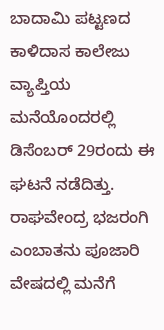ಬಾದಾಮಿ ಪಟ್ಟಣದ ಕಾಳಿದಾಸ ಕಾಲೇಜು ವ್ಯಾಪ್ತಿಯ ಮನೆಯೊಂದರಲ್ಲಿ ಡಿಸೆಂಬರ್ 29ರಂದು ಈ ಘಟನೆ ನಡೆದಿತ್ತು. ರಾಘವೇಂದ್ರ ಭಜರಂಗಿ ಎಂಬಾತನು ಪೂಜಾರಿ ವೇಷದಲ್ಲಿ ಮನೆಗೆ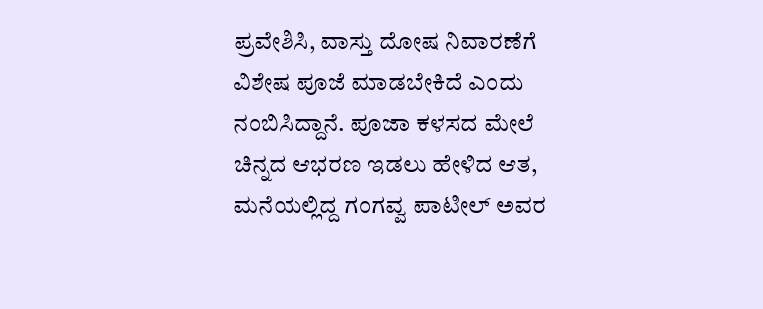ಪ್ರವೇಶಿಸಿ, ವಾಸ್ತು ದೋಷ ನಿವಾರಣೆಗೆ ವಿಶೇಷ ಪೂಜೆ ಮಾಡಬೇಕಿದೆ ಎಂದು ನಂಬಿಸಿದ್ದಾನೆ. ಪೂಜಾ ಕಳಸದ ಮೇಲೆ ಚಿನ್ನದ ಆಭರಣ ಇಡಲು ಹೇಳಿದ ಆತ, ಮನೆಯಲ್ಲಿದ್ದ ಗಂಗವ್ವ ಪಾಟೀಲ್ ಅವರ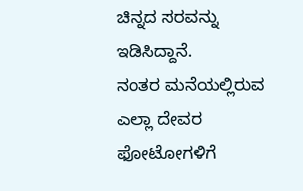ಚಿನ್ನದ ಸರವನ್ನು ಇಡಿಸಿದ್ದಾನೆ.
ನಂತರ ಮನೆಯಲ್ಲಿರುವ ಎಲ್ಲಾ ದೇವರ ಫೋಟೋಗಳಿಗೆ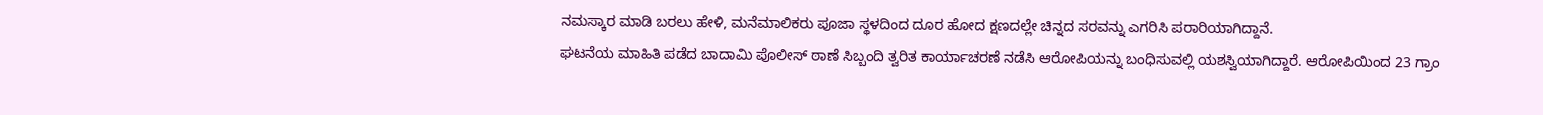ನಮಸ್ಕಾರ ಮಾಡಿ ಬರಲು ಹೇಳಿ, ಮನೆಮಾಲಿಕರು ಪೂಜಾ ಸ್ಥಳದಿಂದ ದೂರ ಹೋದ ಕ್ಷಣದಲ್ಲೇ ಚಿನ್ನದ ಸರವನ್ನು ಎಗರಿಸಿ ಪರಾರಿಯಾಗಿದ್ದಾನೆ.
ಘಟನೆಯ ಮಾಹಿತಿ ಪಡೆದ ಬಾದಾಮಿ ಪೊಲೀಸ್ ಠಾಣೆ ಸಿಬ್ಬಂದಿ ತ್ವರಿತ ಕಾರ್ಯಾಚರಣೆ ನಡೆಸಿ ಆರೋಪಿಯನ್ನು ಬಂಧಿಸುವಲ್ಲಿ ಯಶಸ್ವಿಯಾಗಿದ್ದಾರೆ. ಆರೋಪಿಯಿಂದ 23 ಗ್ರಾಂ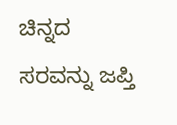ಚಿನ್ನದ ಸರವನ್ನು ಜಪ್ತಿ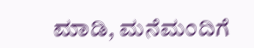ಮಾಡಿ, ಮನೆಮಂದಿಗೆ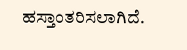ಹಸ್ತಾಂತರಿಸಲಾಗಿದೆ.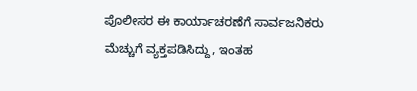ಪೊಲೀಸರ ಈ ಕಾರ್ಯಾಚರಣೆಗೆ ಸಾರ್ವಜನಿಕರು ಮೆಚ್ಚುಗೆ ವ್ಯಕ್ತಪಡಿಸಿದ್ದು, ಇಂತಹ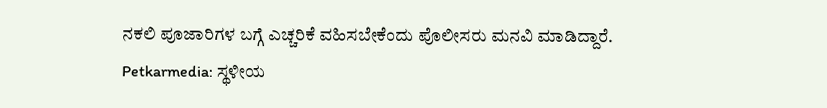ನಕಲಿ ಪೂಜಾರಿಗಳ ಬಗ್ಗೆ ಎಚ್ಚರಿಕೆ ವಹಿಸಬೇಕೆಂದು ಪೊಲೀಸರು ಮನವಿ ಮಾಡಿದ್ದಾರೆ.
Petkarmedia: ಸ್ಥಳೀಯ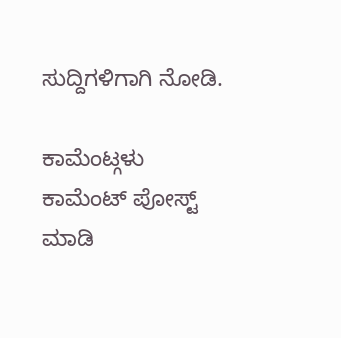ಸುದ್ದಿಗಳಿಗಾಗಿ ನೋಡಿ.

ಕಾಮೆಂಟ್ಗಳು
ಕಾಮೆಂಟ್ ಪೋಸ್ಟ್ ಮಾಡಿ